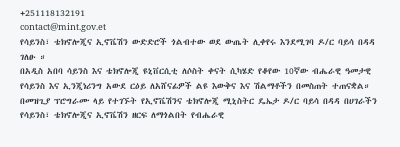+251118132191
contact@mint.gov.et
የሳይንስ፣ ቴክኖሎጂና ኢኖቬሽን ውድድሮች ጎልብተው ወደ ውጤት ሊቀየሩ እንደሚገባ ዶ/ር ባይሳ በዳዳ ገለፁ ።
በአዲስ አበባ ሳይንስ እና ቴክኖሎጂ ዩኒቨርሲቲ ለሶስት ቀናት ሲካሄድ የቆየው 10ኛው ብሔራዊ ዓመታዊ የሳይንስ እና ኢንጂነሪንግ አውደ ርዕይ ለአሸናፊዎች ልዩ እውቅና እና ሽልማቶችን በመስጠት ተጠናቋል።
በመዝጊያ ፕሮግራሙ ላይ የተገኙት የኢኖቬሽንና ቴክኖሎጂ ሚኒስትር ዴኤታ ዶ/ር ባይሳ በዳዳ በሀገራችን የሳይንስ፣ ቴክኖሎጂና ኢኖቬሽን ዘርፍ ለማጎልበት የብሔራዊ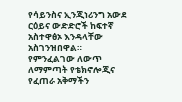የሳይንስና ኢንጂነሪንግ አውደ ርዕይና ውድድሮች ከፍተኛ አስተዋፅኦ እንዳላቸው አስገንዝበዋል።
የምንፈልገው ለውጥ ለማምጣት የቴክኖሎጂና የፈጠራ አቅማችን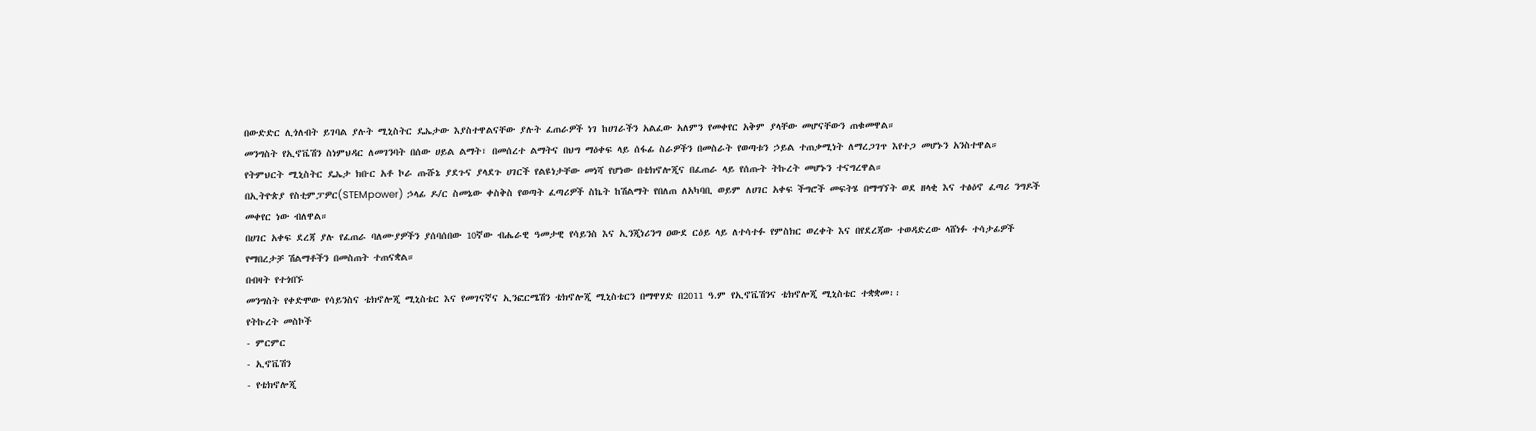በውድድር ሊጎለብት ይገባል ያሉት ሚኒስትር ዴኤታው እያስተዋልናቸው ያሉት ፈጠራዎች ነገ ከሀገራችን አልፈው አለምን የመቀየር አቅም ያላቸው መሆናቸውን ጠቁመዋል።
መንግስት የኢኖቬሽን ስነምህዳር ለመገንባት በሰው ሀይል ልማት፣ በመሰረተ ልማትና በህግ ማዕቀፍ ላይ ሰፋፊ ስራዎችን በመስራት የወጣቱን ኃይል ተጠቃሚነት ለማረጋገጥ እየተጋ መሆኑን አንስተዋል።
የትምህርት ሚኒስትር ዴኤታ ክቡር አቶ ኮራ ጡሹኔ ያደጉና ያላደጉ ሀገርች የልዩነታቸው መነሻ የሆነው በቴክኖሎጂና በፈጠራ ላይ የሰጡት ትኩረት መሆኑን ተናግረዋል።
በኢትዮጵያ የስቲምፓዎር(STEMpower) ኃላፊ ዶ/ር ስመኔው ቀስቅስ የወጣት ፈጣሪዎች ስኬት ከሽልማት የበለጠ ለአካባቢ ወይም ለሀገር አቀፍ ችግሮች መፍትሄ በማግኘት ወደ ዘላቂ እና ተፅዕኖ ፈጣሪ ንግዶች መቀየር ነው ብለዋል።
በሀገር አቀፍ ደረጃ ያሉ የፈጠራ ባለሙያዎችን ያሰባሰበው 10ኛው ብሔራዊ ዓመታዊ የሳይንስ እና ኢንጂነሪንግ ዐውደ ርዕይ ላይ ለተሳተፉ የምስክር ወረቀት እና በየደረጃው ተወዳድረው ላሸነፉ ተሳታፊዎች የማበረታቻ ሽልማቶችን በመስጠት ተጠናቋል።
በብዛት የተጎበኙ
መንግስት የቀድሞው የሳይንስና ቴክኖሎጂ ሚኒስቴር እና የመገናኛና ኢንፎርሜሽን ቴክኖሎጂ ሚኒስቴርን በማዋሃድ በ2011 ዓ.ም የኢኖቬሽንና ቴክኖሎጂ ሚኒስቴር ተቋቋመ፡፡
የትኩረት መስኮች
- ምርምር
- ኢኖቬሽን
- የቴክኖሎጂ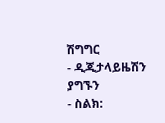ሽግግር
- ዲጂታላይዜሽን
ያግኙን
- ስልክ: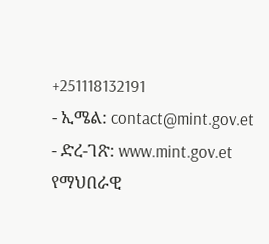+251118132191
- ኢሜል: contact@mint.gov.et
- ድረ-ገጽ: www.mint.gov.et
የማህበራዊ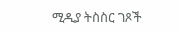ሚዲያ ትስስር ገጾች